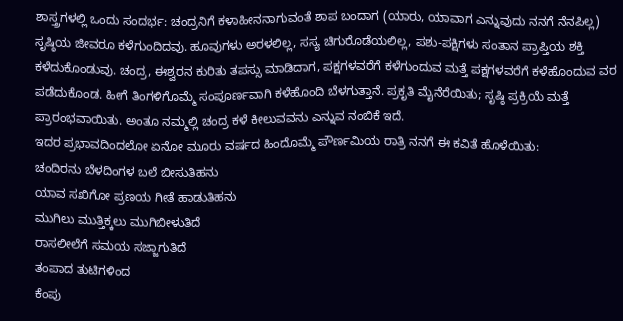ಶಾಸ್ತ್ರಗಳಲ್ಲಿ ಒಂದು ಸಂದರ್ಭ: ಚಂದ್ರನಿಗೆ ಕಳಾಹೀನನಾಗುವಂತೆ ಶಾಪ ಬಂದಾಗ (ಯಾರು, ಯಾವಾಗ ಎನ್ನುವುದು ನನಗೆ ನೆನಪಿಲ್ಲ) ಸೃಷ್ಠಿಯ ಜೀವರೂ ಕಳೆಗುಂದಿದವು. ಹೂವುಗಳು ಅರಳಲಿಲ್ಲ, ಸಸ್ಯ ಚಿಗುರೊಡೆಯಲಿಲ್ಲ, ಪಶು-ಪಕ್ಷಿಗಳು ಸಂತಾನ ಪ್ರಾಪ್ತಿಯ ಶಕ್ತಿ ಕಳೆದುಕೊಂಡುವು. ಚಂದ್ರ, ಈಶ್ವರನ ಕುರಿತು ತಪಸ್ಸು ಮಾಡಿದಾಗ, ಪಕ್ಷಗಳವರೆಗೆ ಕಳೆಗುಂದುವ ಮತ್ತೆ ಪಕ್ಷಗಳವರೆಗೆ ಕಳೆಹೊಂದುವ ವರ ಪಡೆದುಕೊಂಡ. ಹೀಗೆ ತಿಂಗಳಿಗೊಮ್ಮೆ ಸಂಪೂರ್ಣವಾಗಿ ಕಳೆಹೊಂದಿ ಬೆಳಗುತ್ತಾನೆ. ಪ್ರಕೃತಿ ಮೈನೆರೆಯಿತು; ಸೃಷ್ಠಿ ಪ್ರಕ್ರಿಯೆ ಮತ್ತೆ ಪ್ರಾರಂಭವಾಯಿತು. ಅಂತೂ ನಮ್ಮಲ್ಲಿ ಚಂದ್ರ ಕಳೆ ಕೀಲುವವನು ಎನ್ನುವ ನಂಬಿಕೆ ಇದೆ.
ಇದರ ಪ್ರಭಾವದಿಂದಲೋ ಏನೋ ಮೂರು ವರ್ಷದ ಹಿಂದೊಮ್ಮೆ ಪೌರ್ಣಮಿಯ ರಾತ್ರಿ ನನಗೆ ಈ ಕವಿತೆ ಹೊಳೆಯಿತು:
ಚಂದಿರನು ಬೆಳದಿಂಗಳ ಬಲೆ ಬೀಸುತಿಹನು
ಯಾವ ಸಖಿಗೋ ಪ್ರಣಯ ಗೀತೆ ಹಾಡುತಿಹನು
ಮುಗಿಲು ಮುತ್ತಿಕ್ಕಲು ಮುಗಿಬೀಳುತಿದೆ
ರಾಸಲೀಲೆಗೆ ಸಮಯ ಸಜ್ಜಾಗುತಿದೆ
ತಂಪಾದ ತುಟಿಗಳಿಂದ
ಕೆಂಪು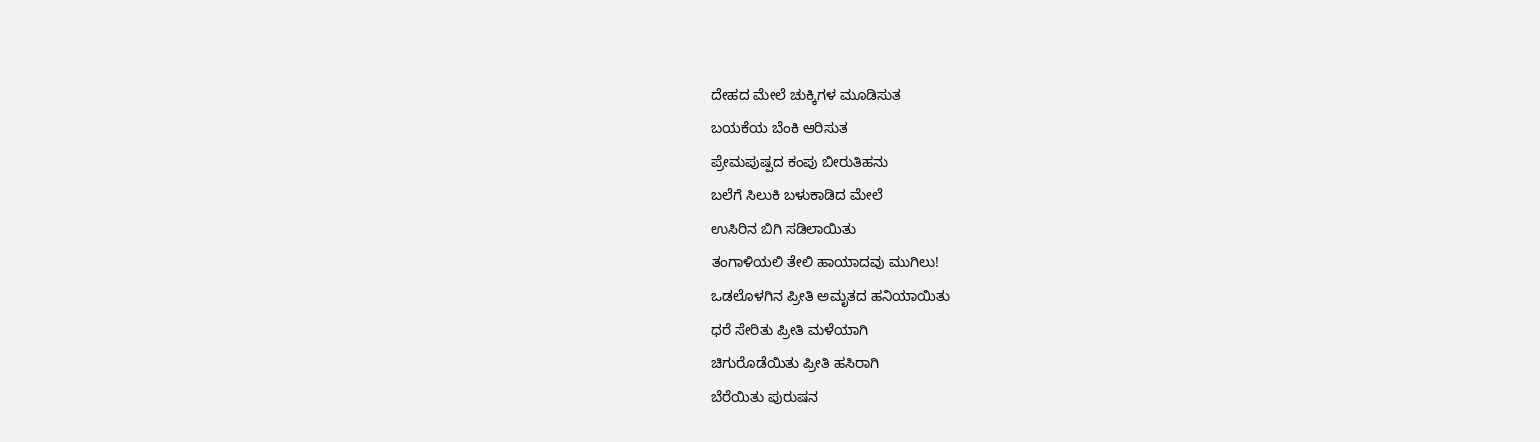ದೇಹದ ಮೇಲೆ ಚುಕ್ಕಿಗಳ ಮೂಡಿಸುತ
ಬಯಕೆಯ ಬೆಂಕಿ ಆರಿಸುತ
ಪ್ರೇಮಪುಷ್ಪದ ಕಂಪು ಬೀರುತಿಹನು
ಬಲೆಗೆ ಸಿಲುಕಿ ಬಳುಕಾಡಿದ ಮೇಲೆ
ಉಸಿರಿನ ಬಿಗಿ ಸಡಿಲಾಯಿತು
ತಂಗಾಳಿಯಲಿ ತೇಲಿ ಹಾಯಾದವು ಮುಗಿಲು!
ಒಡಲೊಳಗಿನ ಪ್ರೀತಿ ಅಮೃತದ ಹನಿಯಾಯಿತು
ಧರೆ ಸೇರಿತು ಪ್ರೀತಿ ಮಳೆಯಾಗಿ
ಚಿಗುರೊಡೆಯಿತು ಪ್ರೀತಿ ಹಸಿರಾಗಿ
ಬೆರೆಯಿತು ಪುರುಷನ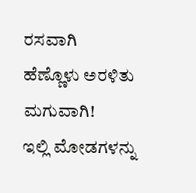ರಸವಾಗಿ
ಹೆಣ್ಣೊಳು ಅರಳಿತು ಮಗುವಾಗಿ!
ಇಲ್ಲಿ ಮೋಡಗಳನ್ನು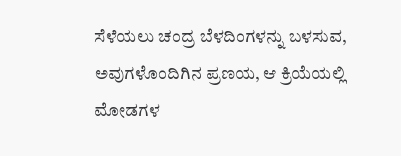ಸೆಳೆಯಲು ಚಂದ್ರ ಬೆಳದಿಂಗಳನ್ನು ಬಳಸುವ, ಅವುಗಳೊಂದಿಗಿನ ಪ್ರಣಯ, ಆ ಕ್ರಿಯೆಯಲ್ಲಿ ಮೋಡಗಳ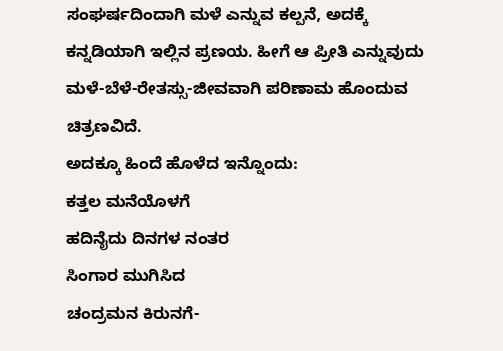ಸಂಘರ್ಷದಿಂದಾಗಿ ಮಳೆ ಎನ್ನುವ ಕಲ್ಪನೆ, ಅದಕ್ಕೆ ಕನ್ನಡಿಯಾಗಿ ಇಲ್ಲಿನ ಪ್ರಣಯ. ಹೀಗೆ ಆ ಪ್ರೀತಿ ಎನ್ನುವುದು ಮಳೆ-ಬೆಳೆ-ರೇತಸ್ಸು-ಜೀವವಾಗಿ ಪರಿಣಾಮ ಹೊಂದುವ ಚಿತ್ರಣವಿದೆ.
ಅದಕ್ಕೂ ಹಿಂದೆ ಹೊಳೆದ ಇನ್ನೊಂದು:
ಕತ್ತಲ ಮನೆಯೊಳಗೆ
ಹದಿನೈದು ದಿನಗಳ ನಂತರ
ಸಿಂಗಾರ ಮುಗಿಸಿದ
ಚಂದ್ರಮನ ಕಿರುನಗೆ-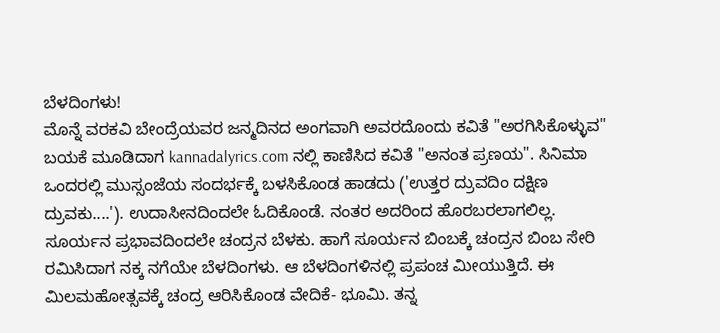ಬೆಳದಿಂಗಳು!
ಮೊನ್ನೆ ವರಕವಿ ಬೇಂದ್ರೆಯವರ ಜನ್ಮದಿನದ ಅಂಗವಾಗಿ ಅವರದೊಂದು ಕವಿತೆ "ಅರಗಿಸಿಕೊಳ್ಳುವ" ಬಯಕೆ ಮೂಡಿದಾಗ kannadalyrics.com ನಲ್ಲಿ ಕಾಣಿಸಿದ ಕವಿತೆ "ಅನಂತ ಪ್ರಣಯ". ಸಿನಿಮಾ ಒಂದರಲ್ಲಿ ಮುಸ್ಸಂಜೆಯ ಸಂದರ್ಭಕ್ಕೆ ಬಳಸಿಕೊಂಡ ಹಾಡದು ('ಉತ್ತರ ದ್ರುವದಿಂ ದಕ್ಷಿಣ ದ್ರುವಕು....'). ಉದಾಸೀನದಿಂದಲೇ ಓದಿಕೊಂಡೆ. ನಂತರ ಅದರಿಂದ ಹೊರಬರಲಾಗಲಿಲ್ಲ.
ಸೂರ್ಯನ ಪ್ರಭಾವದಿಂದಲೇ ಚಂದ್ರನ ಬೆಳಕು. ಹಾಗೆ ಸೂರ್ಯನ ಬಿಂಬಕ್ಕೆ ಚಂದ್ರನ ಬಿಂಬ ಸೇರಿ ರಮಿಸಿದಾಗ ನಕ್ಕ ನಗೆಯೇ ಬೆಳದಿಂಗಳು. ಆ ಬೆಳದಿಂಗಳಿನಲ್ಲಿ ಪ್ರಪಂಚ ಮೀಯುತ್ತಿದೆ. ಈ ಮಿಲಮಹೋತ್ಸವಕ್ಕೆ ಚಂದ್ರ ಆರಿಸಿಕೊಂಡ ವೇದಿಕೆ- ಭೂಮಿ. ತನ್ನ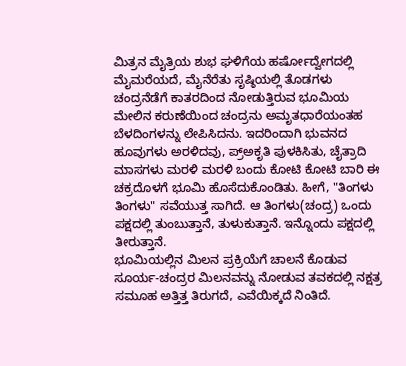ಮಿತ್ರನ ಮೈತ್ರಿಯ ಶುಭ ಘಳಿಗೆಯ ಹರ್ಷೋದ್ವೇಗದಲ್ಲಿ ಮೈಮರೆಯದೆ, ಮೈನೆರೆತು ಸೃಷ್ಠಿಯಲ್ಲಿ ತೊಡಗಳು ಚಂದ್ರನೆಡೆಗೆ ಕಾತರದಿಂದ ನೋಡುತ್ತಿರುವ ಭೂಮಿಯ ಮೇಲಿನ ಕರುಣೆಯಿಂದ ಚಂದ್ರನು ಅಮೃತಧಾರೆಯಂತಹ ಬೆಳದಿಂಗಳನ್ನು ಲೇಪಿಸಿದನು. ಇದರಿಂದಾಗಿ ಭುವನದ ಹೂವುಗಳು ಅರಳಿದವು, ಪ್ರ್ಅಕೃತಿ ಪುಳಕಿಸಿತು, ಚೈತ್ರಾದಿ ಮಾಸಗಳು ಮರಳಿ ಮರಳಿ ಬಂದು ಕೋಟಿ ಕೋಟಿ ಬಾರಿ ಈ ಚಕ್ರದೊಳಗೆ ಭೂಮಿ ಹೊಸೆದುಕೊಂಡಿತು. ಹೀಗೆ, "ತಿಂಗಳು ತಿಂಗಳು" ಸವೆಯುತ್ತ ಸಾಗಿದೆ. ಆ ತಿಂಗಳು(ಚಂದ್ರ) ಒಂದು ಪಕ್ಷದಲ್ಲಿ ತುಂಬುತ್ತಾನೆ, ತುಳುಕುತ್ತಾನೆ. ಇನ್ನೊಂದು ಪಕ್ಷದಲ್ಲಿ ತೀರುತ್ತಾನೆ.
ಭೂಮಿಯಲ್ಲಿನ ಮಿಲನ ಪ್ರಕ್ರಿಯೆಗೆ ಚಾಲನೆ ಕೊಡುವ ಸೂರ್ಯ-ಚಂದ್ರರ ಮಿಲನವನ್ನು ನೋಡುವ ತವಕದಲ್ಲಿ ನಕ್ಷತ್ರ ಸಮೂಹ ಅತ್ತಿತ್ತ ತಿರುಗದೆ, ಎವೆಯಿಕ್ಕದೆ ನಿಂತಿದೆ.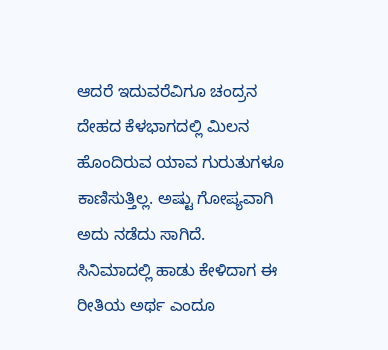ಆದರೆ ಇದುವರೆವಿಗೂ ಚಂದ್ರನ ದೇಹದ ಕೆಳಭಾಗದಲ್ಲಿ ಮಿಲನ ಹೊಂದಿರುವ ಯಾವ ಗುರುತುಗಳೂ ಕಾಣಿಸುತ್ತಿಲ್ಲ. ಅಷ್ಟು ಗೋಪ್ಯವಾಗಿ ಅದು ನಡೆದು ಸಾಗಿದೆ.
ಸಿನಿಮಾದಲ್ಲಿ ಹಾಡು ಕೇಳಿದಾಗ ಈ ರೀತಿಯ ಅರ್ಥ ಎಂದೂ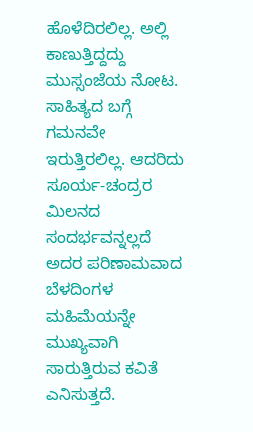ಹೊಳೆದಿರಲಿಲ್ಲ. ಅಲ್ಲಿ ಕಾಣುತ್ತಿದ್ದದ್ದು ಮುಸ್ಸಂಜೆಯ ನೋಟ. ಸಾಹಿತ್ಯದ ಬಗ್ಗೆ ಗಮನವೇ ಇರುತ್ತಿರಲಿಲ್ಲ. ಆದರಿದು ಸೂರ್ಯ-ಚಂದ್ರರ ಮಿಲನದ ಸಂದರ್ಭವನ್ನಲ್ಲದೆ ಅದರ ಪರಿಣಾಮವಾದ ಬೆಳದಿಂಗಳ ಮಹಿಮೆಯನ್ನೇ ಮುಖ್ಯವಾಗಿ ಸಾರುತ್ತಿರುವ ಕವಿತೆ ಎನಿಸುತ್ತದೆ.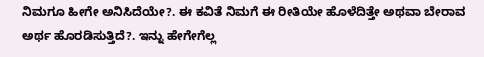ನಿಮಗೂ ಹೀಗೇ ಅನಿಸಿದೆಯೇ?. ಈ ಕವಿತೆ ನಿಮಗೆ ಈ ರೀತಿಯೇ ಹೊಳೆದಿತ್ತೇ ಅಥವಾ ಬೇರಾವ ಅರ್ಥ ಹೊರಡಿಸುತ್ತಿದೆ?. ಇನ್ನು ಹೇಗೇಗೆಲ್ಲ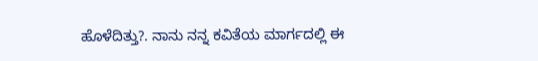ಹೊಳೆದಿತ್ತು?. ನಾನು ನನ್ನ ಕವಿತೆಯ ಮಾರ್ಗದಲ್ಲಿ ಈ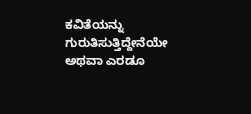ಕವಿತೆಯನ್ನು ಗುರುತಿಸುತ್ತಿದ್ದೇನೆಯೇ ಅಥವಾ ಎರಡೂ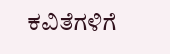ಕವಿತೆಗಳಿಗೆ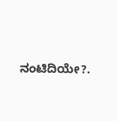ನಂಟಿದಿಯೇ?.